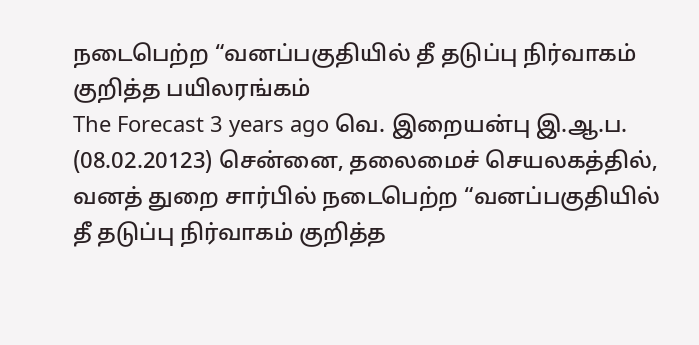நடைபெற்ற “வனப்பகுதியில் தீ தடுப்பு நிர்வாகம் குறித்த பயிலரங்கம்
The Forecast 3 years ago வெ. இறையன்பு இ.ஆ.ப.
(08.02.20123) சென்னை, தலைமைச் செயலகத்தில், வனத் துறை சார்பில் நடைபெற்ற “வனப்பகுதியில் தீ தடுப்பு நிர்வாகம் குறித்த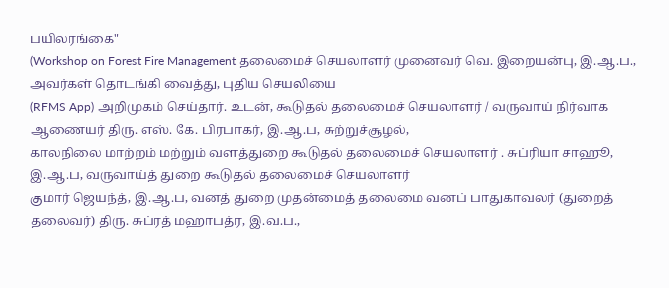பயிலரங்கை"
(Workshop on Forest Fire Management தலைமைச் செயலாளர் முனைவர் வெ. இறையன்பு, இ.ஆ.ப., அவர்கள் தொடங்கி வைத்து, புதிய செயலியை
(RFMS App) அறிமுகம் செய்தார். உடன், கூடுதல் தலைமைச் செயலாளர் / வருவாய் நிர்வாக ஆணையர் திரு. எஸ். கே. பிரபாகர், இ.ஆ.ப, சுற்றுச்சூழல்,
காலநிலை மாற்றம் மற்றும் வளத்துறை கூடுதல் தலைமைச் செயலாளர் . சுப்ரியா சாஹூ, இ.ஆ.ப, வருவாய்த் துறை கூடுதல் தலைமைச் செயலாளர்
குமார் ஜெயந்த், இ.ஆ.ப, வனத் துறை முதன்மைத் தலைமை வனப் பாதுகாவலர் (துறைத் தலைவர்) திரு. சுப்ரத் மஹாபத்ர, இ.வ.ப.,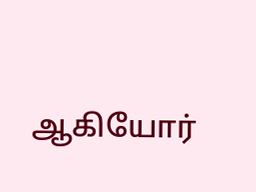ஆகியோர்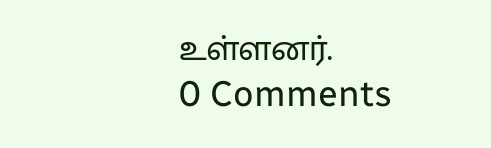உள்ளனர்.
0 Comments